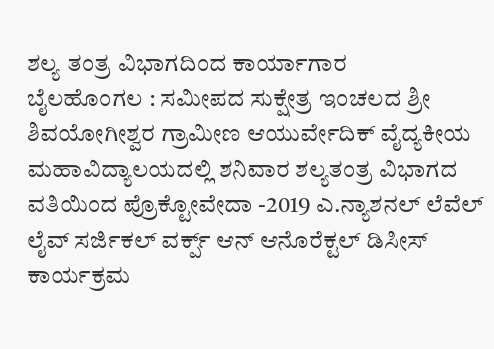ಶಲ್ಯ ತಂತ್ರ ವಿಭಾಗದಿಂದ ಕಾರ್ಯಾಗಾರ
ಬೈಲಹೊಂಗಲ : ಸಮೀಪದ ಸುಕ್ಷೇತ್ರ ಇಂಚಲದ ಶ್ರೀ ಶಿವಯೋಗೀಶ್ವರ ಗ್ರಾಮೀಣ ಆಯುರ್ವೇದಿಕ್ ವೈದ್ಯಕೀಯ ಮಹಾವಿದ್ಯಾಲಯದಲ್ಲಿ ಶನಿವಾರ ಶಲ್ಯತಂತ್ರ ವಿಭಾಗದ ವತಿಯಿಂದ ಪ್ರೊಕ್ಟೋವೇದಾ -2019 ಎ.ನ್ಯಾಶನಲ್ ಲೆವೆಲ್ ಲೈವ್ ಸರ್ಜಿಕಲ್ ವರ್ಕ್ಪ್ ಆನ್ ಆನೊರೆಕ್ಟಲ್ ಡಿಸೀಸ್ ಕಾರ್ಯಕ್ರಮ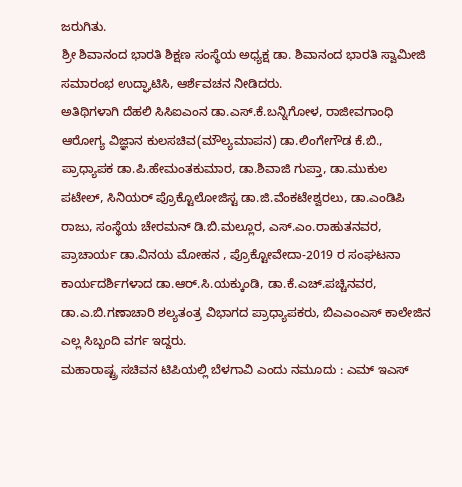ಜರುಗಿತು.
ಶ್ರೀ ಶಿವಾನಂದ ಭಾರತಿ ಶಿಕ್ಷಣ ಸಂಸ್ಥೆಯ ಅಧ್ಯಕ್ಷ ಡಾ. ಶಿವಾನಂದ ಭಾರತಿ ಸ್ವಾಮೀಜಿ ಸಮಾರಂಭ ಉದ್ಘಾಟಿಸಿ, ಆರ್ಶೆವಚನ ನೀಡಿದರು.
ಅತಿಥಿಗಳಾಗಿ ದೆಹಲಿ ಸಿಸಿಐಎಂನ ಡಾ.ಎಸ್.ಕೆ.ಬನ್ನಿಗೋಳ, ರಾಜೀವಗಾಂಧಿ ಆರೋಗ್ಯ ವಿಜ್ಞಾನ ಕುಲಸಚಿವ(ಮೌಲ್ಯಮಾಪನ) ಡಾ.ಲಿಂಗೇಗೌಡ ಕೆ.ಬಿ., ಪ್ರಾಧ್ಯಾಪಕ ಡಾ.ಪಿ.ಹೇಮಂತಕುಮಾರ, ಡಾ.ಶಿವಾಜಿ ಗುಪ್ತಾ, ಡಾ.ಮುಕುಲ ಪಟೇಲ್, ಸಿನಿಯರ್ ಪ್ರೊಕ್ಟೊಲೋಜಿಸ್ಟ ಡಾ.ಜಿ.ವೆಂಕಟೇಶ್ವರಲು, ಡಾ.ಎಂಡಿಪಿ ರಾಜು, ಸಂಸ್ಥೆಯ ಚೇರಮನ್ ಡಿ.ಬಿ.ಮಲ್ಲೂರ, ಎಸ್.ಎಂ.ರಾಹುತನವರ, ಪ್ರಾಚಾರ್ಯ ಡಾ.ವಿನಯ ಮೋಹನ , ಪ್ರೊಕ್ಟೋವೇದಾ-2019 ರ ಸಂಘಟನಾ ಕಾರ್ಯದರ್ಶಿಗಳಾದ ಡಾ.ಆರ್.ಸಿ.ಯಕ್ಕುಂಡಿ, ಡಾ.ಕೆ.ಎಚ್.ಪಚ್ಚಿನವರ, ಡಾ.ಎ.ಬಿ.ಗಣಾಚಾರಿ ಶಲ್ಯತಂತ್ರ ವಿಭಾಗದ ಪ್ರಾಧ್ಯಾಪಕರು, ಬಿಎಎಂಎಸ್ ಕಾಲೇಜಿನ ಎಲ್ಲ ಸಿಬ್ಬಂದಿ ವರ್ಗ ಇದ್ದರು.
ಮಹಾರಾಷ್ಟ್ರ ಸಚಿವನ ಟಿಪಿಯಲ್ಲಿ ಬೆಳಗಾವಿ ಎಂದು ನಮೂದು : ಎಮ್ ಇಎಸ್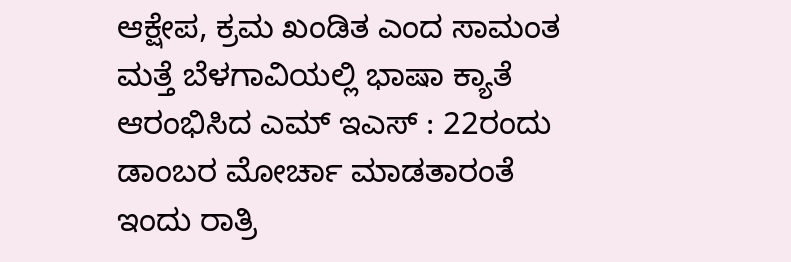ಆಕ್ಷೇಪ, ಕ್ರಮ ಖಂಡಿತ ಎಂದ ಸಾಮಂತ
ಮತ್ತೆ ಬೆಳಗಾವಿಯಲ್ಲಿ ಭಾಷಾ ಕ್ಯಾತೆ ಆರಂಭಿಸಿದ ಎಮ್ ಇಎಸ್ : 22ರಂದು ಡಾಂಬರ ಮೋರ್ಚಾ ಮಾಡತಾರಂತೆ
ಇಂದು ರಾತ್ರಿ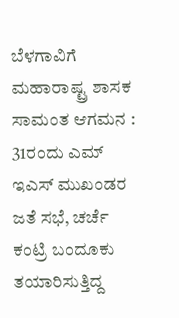ಬೆಳಗಾವಿಗೆ ಮಹಾರಾಷ್ಟ್ರ ಶಾಸಕ ಸಾಮಂತ ಆಗಮನ : 31ರಂದು ಎಮ್ ಇಎಸ್ ಮುಖಂಡರ ಜತೆ ಸಭೆ, ಚರ್ಚೆ
ಕಂಟ್ರಿ ಬಂದೂಕು ತಯಾರಿಸುತ್ತಿದ್ದ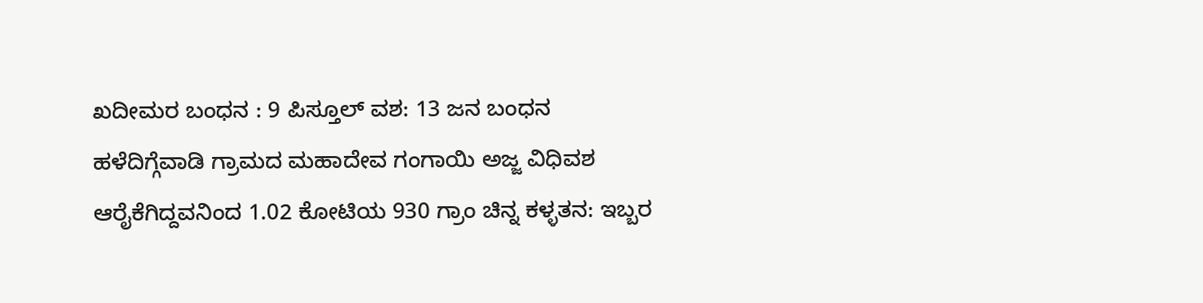ಖದೀಮರ ಬಂಧನ : 9 ಪಿಸ್ತೂಲ್ ವಶ: 13 ಜನ ಬಂಧನ
ಹಳೆದಿಗ್ಗೆವಾಡಿ ಗ್ರಾಮದ ಮಹಾದೇವ ಗಂಗಾಯಿ ಅಜ್ಜ ವಿಧಿವಶ
ಆರೈಕೆಗಿದ್ದವನಿಂದ 1.02 ಕೋಟಿಯ 930 ಗ್ರಾಂ ಚಿನ್ನ ಕಳ್ಳತನ: ಇಬ್ಬರ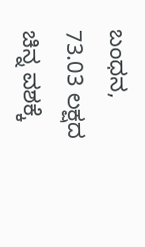ಬಂಧನ, 73.03 ಲಕ್ಷದ ಚಿನ್ನ ವಶಕ್ಕೆ